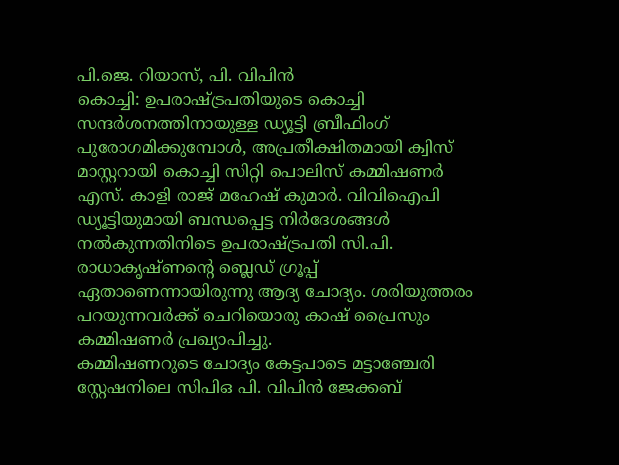പി.ജെ. റിയാസ്, പി. വിപിൻ
കൊച്ചി: ഉപരാഷ്ട്രപതിയുടെ കൊച്ചി സന്ദർശനത്തിനായുള്ള ഡ്യൂട്ടി ബ്രീഫിംഗ് പുരോഗമിക്കുമ്പോൾ, അപ്രതീക്ഷിതമായി ക്വിസ് മാസ്റ്ററായി കൊച്ചി സിറ്റി പൊലിസ് കമ്മിഷണർ എസ്. കാളി രാജ് മഹേഷ് കുമാർ. വിവിഐപി ഡ്യൂട്ടിയുമായി ബന്ധപ്പെട്ട നിർദേശങ്ങൾ നൽകുന്നതിനിടെ ഉപരാഷ്ട്രപതി സി.പി. രാധാകൃഷ്ണന്റെ ബ്ലെഡ് ഗ്രൂപ്പ് ഏതാണെന്നായിരുന്നു ആദ്യ ചോദ്യം. ശരിയുത്തരം പറയുന്നവർക്ക് ചെറിയൊരു കാഷ് പ്രൈസും കമ്മിഷണർ പ്രഖ്യാപിച്ചു.
കമ്മിഷണറുടെ ചോദ്യം കേട്ടപാടെ മട്ടാഞ്ചേരി സ്റ്റേഷനിലെ സിപിഒ പി. വിപിൻ ജേക്കബ്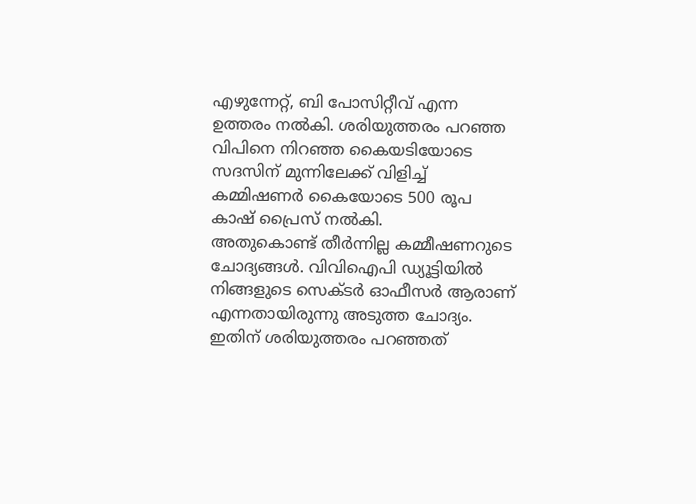എഴുന്നേറ്റ്, ബി പോസിറ്റീവ് എന്ന ഉത്തരം നൽകി. ശരിയുത്തരം പറഞ്ഞ വിപിനെ നിറഞ്ഞ കൈയടിയോടെ സദസിന് മുന്നിലേക്ക് വിളിച്ച് കമ്മിഷണർ കൈയോടെ 500 രൂപ കാഷ് പ്രൈസ് നൽകി.
അതുകൊണ്ട് തീർന്നില്ല കമ്മീഷണറുടെ ചോദ്യങ്ങൾ. വിവിഐപി ഡ്യൂട്ടിയിൽ നിങ്ങളുടെ സെക്ടർ ഓഫീസർ ആരാണ് എന്നതായിരുന്നു അടുത്ത ചോദ്യം. ഇതിന് ശരിയുത്തരം പറഞ്ഞത്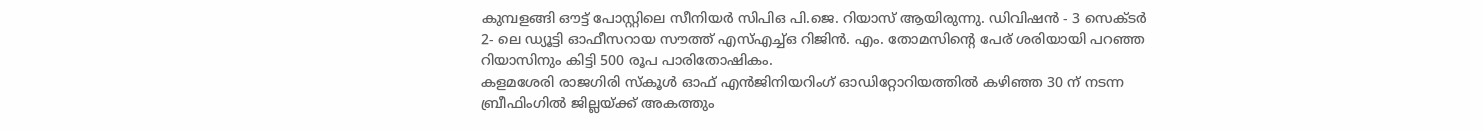കുമ്പളങ്ങി ഔട്ട് പോസ്റ്റിലെ സീനിയർ സിപിഒ പി.ജെ. റിയാസ് ആയിരുന്നു. ഡിവിഷൻ - 3 സെക്ടർ 2- ലെ ഡ്യൂട്ടി ഓഫീസറായ സൗത്ത് എസ്എച്ച്ഒ റിജിൻ. എം. തോമസിന്റെ പേര് ശരിയായി പറഞ്ഞ റിയാസിനും കിട്ടി 500 രൂപ പാരിതോഷികം.
കളമശേരി രാജഗിരി സ്കൂൾ ഓഫ് എൻജിനിയറിംഗ് ഓഡിറ്റോറിയത്തിൽ കഴിഞ്ഞ 30 ന് നടന്ന ബ്രീഫിംഗിൽ ജില്ലയ്ക്ക് അകത്തും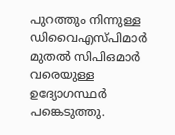പുറത്തും നിന്നുള്ള ഡിവൈഎസ്പിമാർ മുതൽ സിപിഒമാർ വരെയുള്ള ഉദ്യോഗസ്ഥർ പങ്കെടുത്തു.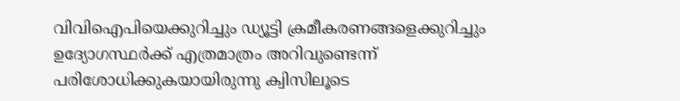വിവിഐപിയെക്കുറിച്ചും ഡ്യൂട്ടി ക്രമീകരണങ്ങളെക്കുറിച്ചും ഉദ്യോഗസ്ഥർക്ക് എത്രമാത്രം അറിവുണ്ടെന്ന് പരിശോധിക്കുകയായിരുന്നു ക്വിസിലൂടെ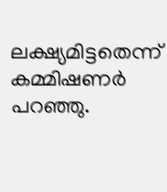ലക്ഷ്യമിട്ടതെന്ന് കമ്മിഷണർ പറഞ്ഞു.